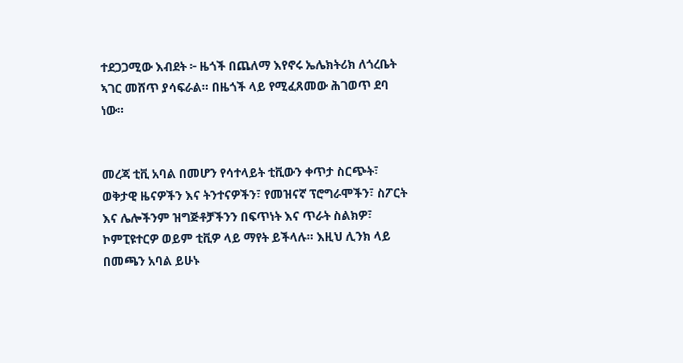ተደጋጋሚው እብደት ፦ ዜጎች በጨለማ እየኖሩ ኤሌክትሪክ ለጎረቤት ኣገር መሸጥ ያሳፍራል። በዜጎች ላይ የሚፈጸመው ሕገወጥ ደባ ነው።


መረጃ ቲቪ አባል በመሆን የሳተላይት ቲቪውን ቀጥታ ስርጭት፣ ወቅታዊ ዜናዎችን እና ትንተናዎችን፣ የመዝናኛ ፕሮግራሞችን፣ ስፖርት እና ሌሎችንም ዝግጅቶቻችንን በፍጥነት እና ጥራት ስልክዎ፣ ኮምፒዩተርዎ ወይም ቲቪዎ ላይ ማየት ይችላሉ። እዚህ ሊንክ ላይ በመጫን አባል ይሁኑ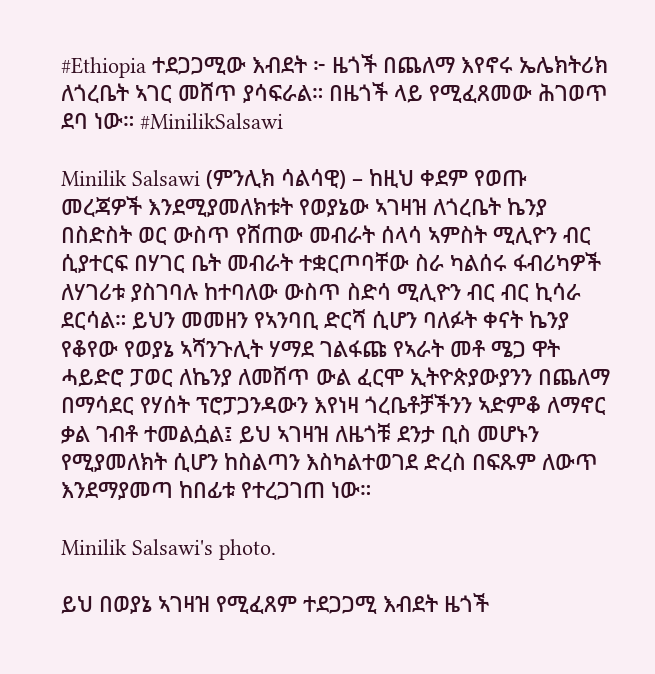#Ethiopia ተደጋጋሚው እብደት ፦ ዜጎች በጨለማ እየኖሩ ኤሌክትሪክ ለጎረቤት ኣገር መሸጥ ያሳፍራል። በዜጎች ላይ የሚፈጸመው ሕገወጥ ደባ ነው። #MinilikSalsawi

Minilik Salsawi (ምንሊክ ሳልሳዊ) – ከዚህ ቀደም የወጡ መረጃዎች እንደሚያመለክቱት የወያኔው ኣገዛዝ ለጎረቤት ኬንያ በስድስት ወር ውስጥ የሸጠው መብራት ሰላሳ ኣምስት ሚሊዮን ብር ሲያተርፍ በሃገር ቤት መብራት ተቋርጦባቸው ስራ ካልሰሩ ፋብሪካዎች ለሃገሪቱ ያስገባሉ ከተባለው ውስጥ ስድሳ ሚሊዮን ብር ብር ኪሳራ ደርሳል። ይህን መመዘን የኣንባቢ ድርሻ ሲሆን ባለፉት ቀናት ኬንያ የቆየው የወያኔ ኣሻንጉሊት ሃማደ ገልፋጩ የኣራት መቶ ሜጋ ዋት ሓይድሮ ፓወር ለኬንያ ለመሸጥ ውል ፈርሞ ኢትዮጵያውያንን በጨለማ በማሳደር የሃሰት ፕሮፓጋንዳውን እየነዛ ጎረቤቶቻችንን ኣድምቆ ለማኖር ቃል ገብቶ ተመልሷል፤ ይህ ኣገዛዝ ለዜጎቹ ደንታ ቢስ መሆኑን የሚያመለክት ሲሆን ከስልጣን እስካልተወገደ ድረስ በፍጹም ለውጥ እንደማያመጣ ከበፊቱ የተረጋገጠ ነው።

Minilik Salsawi's photo.

ይህ በወያኔ ኣገዛዝ የሚፈጸም ተደጋጋሚ እብደት ዜጎች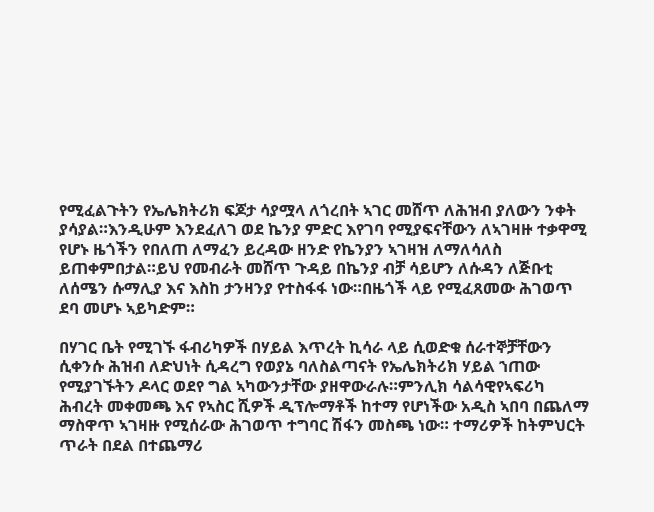የሚፈልጉትን የኤሌክትሪክ ፍጆታ ሳያሟላ ለጎረበት ኣገር መሸጥ ለሕዝብ ያለውን ንቀት ያሳያል።እንዲሁም እንደፈለገ ወደ ኬንያ ምድር እየገባ የሚያፍናቸውን ለኣገዛዙ ተቃዋሚ የሆኑ ዜጎችን የበለጠ ለማፈን ይረዳው ዘንድ የኬንያን ኣገዛዝ ለማለሳለስ ይጠቀምበታል።ይህ የመብራት መሸጥ ጉዳይ በኬንያ ብቻ ሳይሆን ለሱዳን ለጅቡቲ ለሰሜን ሱማሊያ እና እስከ ታንዛንያ የተስፋፋ ነው።በዜጎች ላይ የሚፈጸመው ሕገወጥ ደባ መሆኑ ኣይካድም።

በሃገር ቤት የሚገኙ ፋብሪካዎች በሃይል እጥረት ኪሳራ ላይ ሲወድቁ ሰራተኞቻቸውን ሲቀንሱ ሕዝብ ለድህነት ሲዳረግ የወያኔ ባለስልጣናት የኤሌክትሪክ ሃይል ኀጠው የሚያገኙትን ዶላር ወደየ ግል ኣካውንታቸው ያዘዋውራሉ።ምንሊክ ሳልሳዊየኣፍሪካ ሕብረት መቀመጫ እና የኣስር ሺዎች ዲፕሎማቶች ከተማ የሆነችው አዲስ ኣበባ በጨለማ ማስዋጥ ኣገዛዙ የሚሰራው ሕገወጥ ተግባር ሽፋን መስጫ ነው። ተማሪዎች ከትምህርት ጥራት በደል በተጨማሪ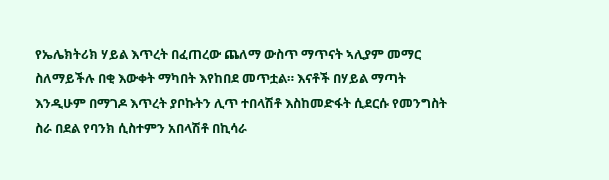የኤሌክትሪክ ሃይል እጥረት በፈጠረው ጨለማ ውስጥ ማጥናት ኣሊያም መማር ስለማይችሉ በቂ እውቀት ማካበት እየከበደ መጥቷል። እናቶች በሃይል ማጣት እንዲሁም በማገዶ እጥረት ያቦኩትን ሊጥ ተበላሽቶ እስከመድፋት ሲደርሱ የመንግስት ስራ በደል የባንክ ሲስተምን አበላሽቶ በኪሳራ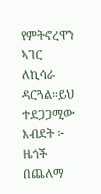የምትኖረዋን ኣገር ለኪሳራ ዳርጓል።ይህ ተደጋጋሚው እብደት ፦ ዜጎች በጨለማ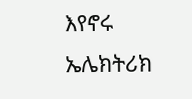እየኖሩ ኤሌክትሪክ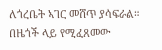ለጎረቤት ኣገር መሸጥ ያሳፍራል። በዜጎች ላይ የሚፈጸመው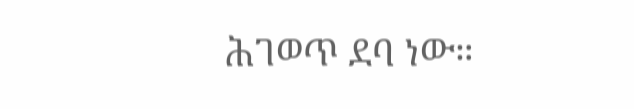ሕገወጥ ደባ ነው።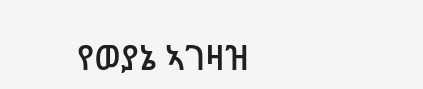የወያኔ ኣገዛዝ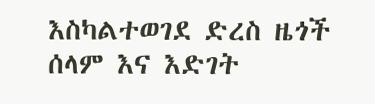እስካልተወገደ ድረስ ዜጎች ሰላም እና እድገት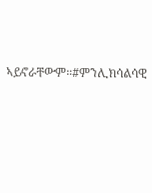ኣይኖራቸውም።#ምንሊክሳልሳዊ